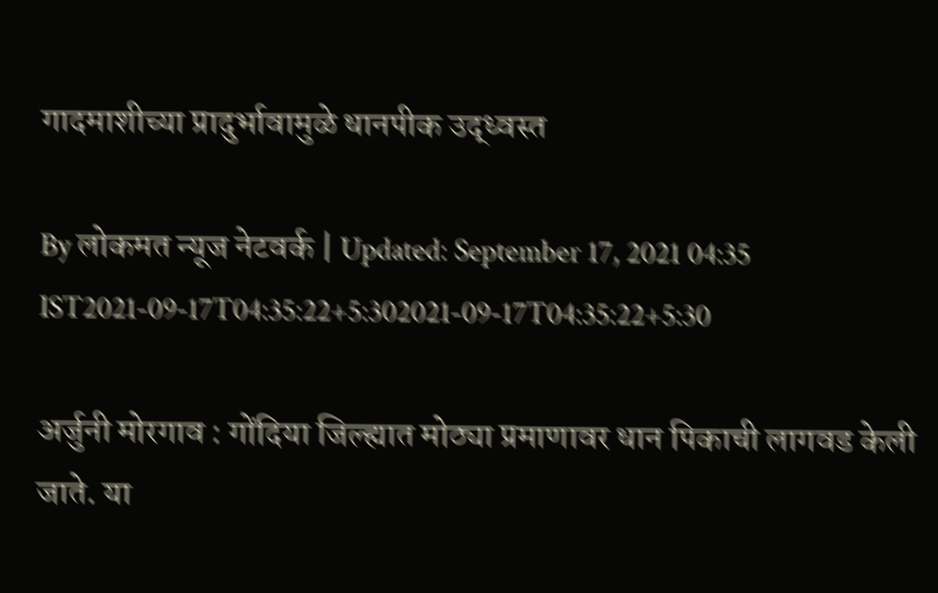गादमाशीच्या प्रादुर्भावामुळे धानपीक उद्ध्वस्त

By लोकमत न्यूज नेटवर्क | Updated: September 17, 2021 04:35 IST2021-09-17T04:35:22+5:302021-09-17T04:35:22+5:30

अर्जुनी मोरगाव : गोंदिया जिल्ह्यात मोठ्या प्रमाणावर धान पिकाची लागवड केली जाते. या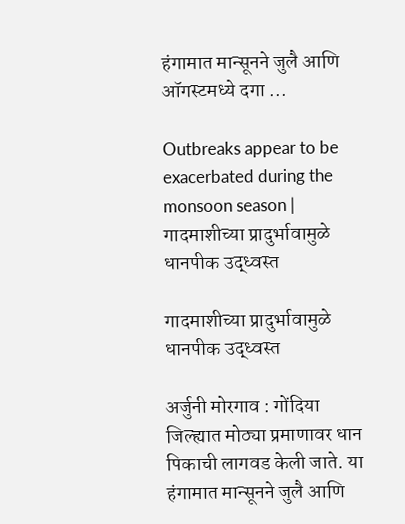हंगामात मान्सूनने जुलै आणि ऑगस्टमध्ये दगा ...

Outbreaks appear to be exacerbated during the monsoon season | गादमाशीच्या प्रादुर्भावामुळे धानपीक उद्ध्वस्त

गादमाशीच्या प्रादुर्भावामुळे धानपीक उद्ध्वस्त

अर्जुनी मोरगाव : गोंदिया जिल्ह्यात मोठ्या प्रमाणावर धान पिकाची लागवड केली जाते. या हंगामात मान्सूनने जुलै आणि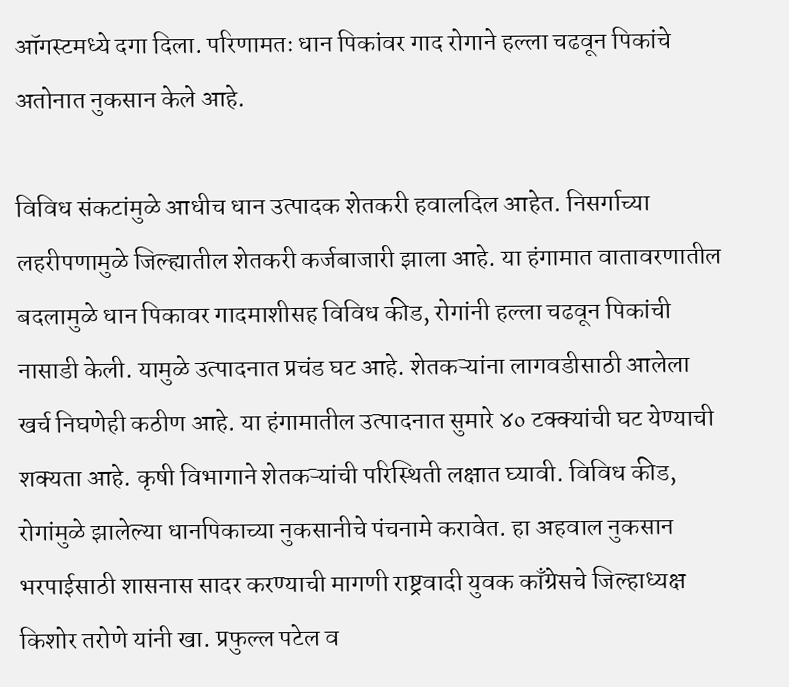ऑगस्टमध्ये दगा दिला. परिणामतः धान पिकांवर गाद रोगाने हल्ला चढवून पिकांचे अतोनात नुकसान केले आहे.

विविध संकटांमुळे आधीच धान उत्पादक शेतकरी हवालदिल आहेत. निसर्गाच्या लहरीपणामुळे जिल्ह्यातील शेतकरी कर्जबाजारी झाला आहे. या हंगामात वातावरणातील बदलामुळे धान पिकावर गादमाशीसह विविध कीड, रोगांनी हल्ला चढवून पिकांची नासाडी केली. यामुळे उत्पादनात प्रचंड घट आहे. शेतकऱ्यांना लागवडीसाठी आलेला खर्च निघणेही कठीण आहे. या हंगामातील उत्पादनात सुमारे ४० टक्क्यांची घट येण्याची शक्यता आहे. कृषी विभागाने शेतकऱ्यांची परिस्थिती लक्षात घ्यावी. विविध कीड, रोगांमुळे झालेल्या धानपिकाच्या नुकसानीचे पंचनामे करावेत. हा अहवाल नुकसान भरपाईसाठी शासनास सादर करण्याची मागणी राष्ट्रवादी युवक काँग्रेसचे जिल्हाध्यक्ष किशोर तरोणे यांनी खा. प्रफुल्ल पटेल व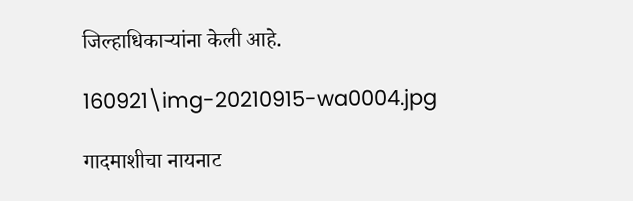जिल्हाधिकाऱ्यांना केली आहे.

160921\img-20210915-wa0004.jpg

गादमाशीचा नायनाट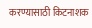करण्यासाठी किटनाशक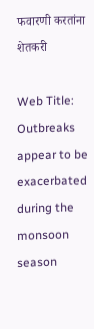फवारणी करतांना शेतकरी

Web Title: Outbreaks appear to be exacerbated during the monsoon season